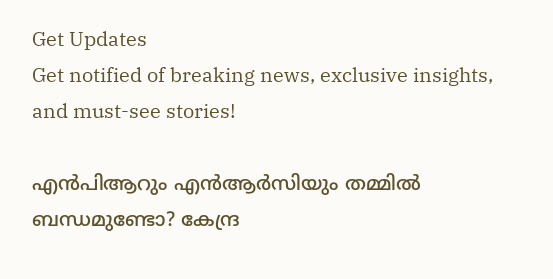Get Updates
Get notified of breaking news, exclusive insights, and must-see stories!

എന്‍പിആറും എന്‍ആര്‍സിയും തമ്മില്‍ ബന്ധമുണ്ടോ? കേന്ദ്ര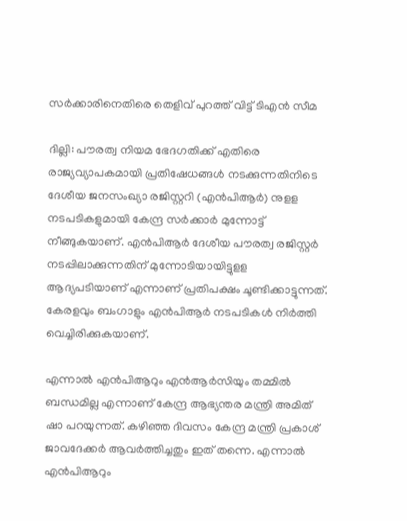സർക്കാരിനെതിരെ തെളിവ് പുറത്ത് വിട്ട് ടിഎൻ സീമ

ദില്ലി: പൗരത്വ നിയമ ഭേദഗതിക്ക് എതിരെ രാജ്യവ്യാപകമായി പ്രതിഷേധങ്ങള്‍ നടക്കുന്നതിനിടെ ദേശീയ ജനസംഖ്യാ രജിസ്റ്ററി (എന്‍പിആര്‍) നുളള നടപടികളുമായി കേന്ദ്ര സര്‍ക്കാര്‍ മുന്നോട്ട് നീങ്ങുകയാണ്. എന്‍പിആര്‍ ദേശീയ പൗരത്വ രജിസ്റ്റര്‍ നടപ്പിലാക്കുന്നതിന് മുന്നോടിയായിട്ടുളള ആദ്യപടിയാണ് എന്നാണ് പ്രതിപക്ഷം ചൂണ്ടിക്കാട്ടുന്നത്. കേരളവും ബംഗാളും എന്‍പിആര്‍ നടപടികള്‍ നിര്‍ത്തി വെച്ചിരിക്കുകയാണ്.

എന്നാല്‍ എന്‍പിആറും എന്‍ആര്‍സിയും തമ്മില്‍ ബന്ധമില്ല എന്നാണ് കേന്ദ്ര ആഭ്യന്തര മന്ത്രി അമിത് ഷാ പറയുന്നത്. കഴിഞ്ഞ ദിവസം കേന്ദ്ര മന്ത്രി പ്രകാശ് ജാവദേക്കര്‍ ആവര്‍ത്തിച്ചതും ഇത് തന്നെ. എന്നാല്‍ എന്‍പിആറും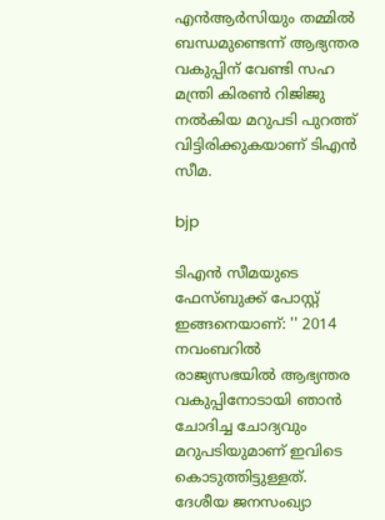എന്‍ആര്‍സിയും തമ്മില്‍ ബന്ധമുണ്ടെന്ന് ആഭ്യന്തര വകുപ്പിന് വേണ്ടി സഹ മന്ത്രി കിരൺ റിജിജു നൽകിയ മറുപടി പുറത്ത് വിട്ടിരിക്കുകയാണ് ടിഎൻ സീമ.

bjp

ടിഎൻ സീമയുടെ ഫേസ്ബുക്ക് പോസ്റ്റ് ഇങ്ങനെയാണ്: '' 2014 നവംബറിൽ രാജ്യസഭയിൽ ആഭ്യന്തര വകുപ്പിനോടായി ഞാൻ ചോദിച്ച ചോദ്യവും മറുപടിയുമാണ് ഇവിടെ കൊടുത്തിട്ടുള്ളത്. ദേശീയ ജനസംഖ്യാ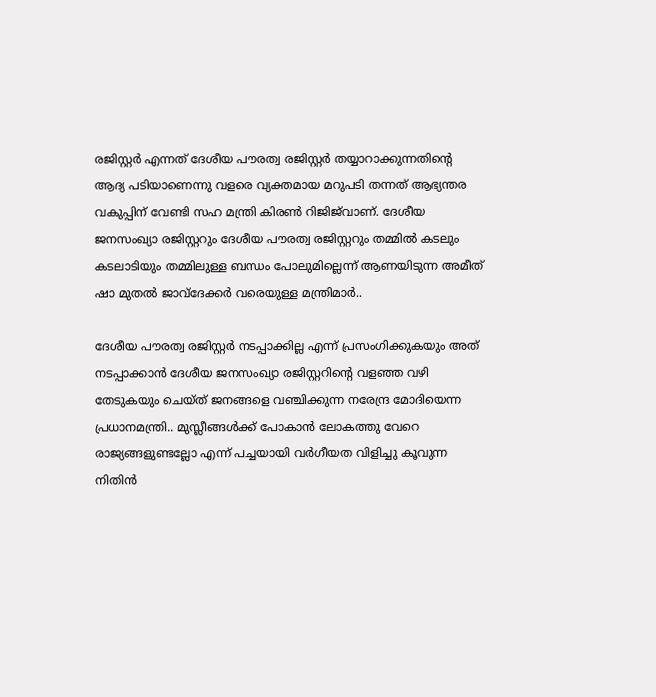രജിസ്റ്റർ എന്നത് ദേശീയ പൗരത്വ രജിസ്റ്റർ തയ്യാറാക്കുന്നതിന്റെ ആദ്യ പടിയാണെന്നു വളരെ വ്യക്തമായ മറുപടി തന്നത് ആഭ്യന്തര വകുപ്പിന് വേണ്ടി സഹ മന്ത്രി കിരൺ റിജിജ്‌വാണ്. ദേശീയ ജനസംഖ്യാ രജിസ്റ്ററും ദേശീയ പൗരത്വ രജിസ്റ്ററും തമ്മിൽ കടലും കടലാടിയും തമ്മിലുള്ള ബന്ധം പോലുമില്ലെന്ന് ആണയിടുന്ന അമീത് ഷാ മുതൽ ജാവ്ദേക്കർ വരെയുള്ള മന്ത്രിമാർ..

ദേശീയ പൗരത്വ രജിസ്റ്റർ നടപ്പാക്കില്ല എന്ന് പ്രസംഗിക്കുകയും അത് നടപ്പാക്കാൻ ദേശീയ ജനസംഖ്യാ രജിസ്റ്ററിന്റെ വളഞ്ഞ വഴി തേടുകയും ചെയ്ത് ജനങ്ങളെ വഞ്ചിക്കുന്ന നരേന്ദ്ര മോദിയെന്ന പ്രധാനമന്ത്രി.. മുസ്ലീങ്ങൾക്ക് പോകാൻ ലോകത്തു വേറെ രാജ്യങ്ങളുണ്ടല്ലോ എന്ന് പച്ചയായി വർഗീയത വിളിച്ചു കൂവുന്ന നിതിൻ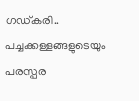ഗഡ്കരി.. പച്ചക്കള്ളങ്ങളുടെയും പരസ്പര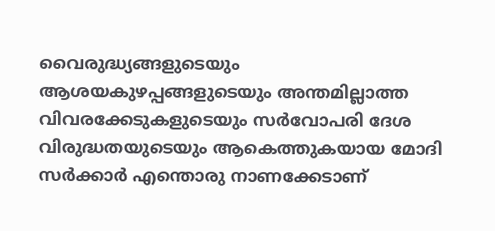വൈരുദ്ധ്യങ്ങളുടെയും ആശയകുഴപ്പങ്ങളുടെയും അന്തമില്ലാത്ത വിവരക്കേടുകളുടെയും സർവോപരി ദേശ വിരുദ്ധതയുടെയും ആകെത്തുകയായ മോദി സർക്കാർ എന്തൊരു നാണക്കേടാണ്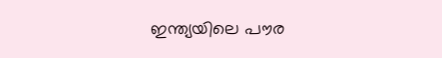ഇന്ത്യയിലെ പൗര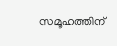സമൂഹത്തിന്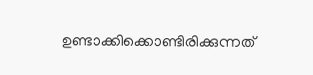ഉണ്ടാക്കിക്കൊണ്ടിരിക്കുന്നത്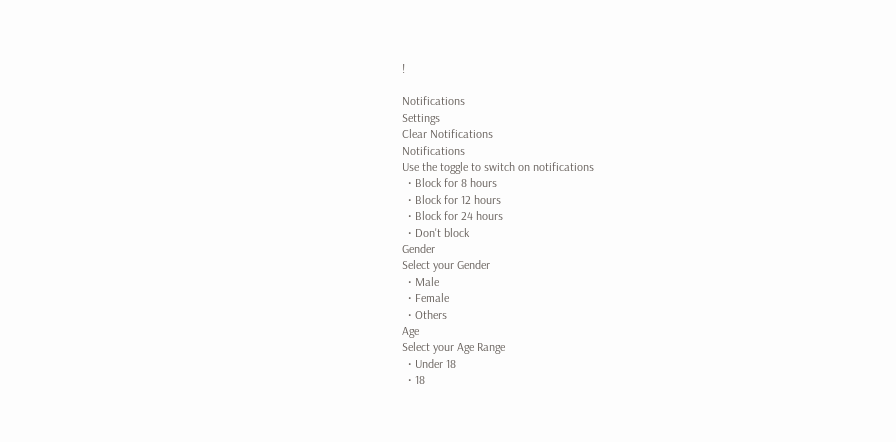!

Notifications
Settings
Clear Notifications
Notifications
Use the toggle to switch on notifications
  • Block for 8 hours
  • Block for 12 hours
  • Block for 24 hours
  • Don't block
Gender
Select your Gender
  • Male
  • Female
  • Others
Age
Select your Age Range
  • Under 18
  • 18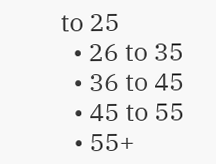to 25
  • 26 to 35
  • 36 to 45
  • 45 to 55
  • 55+